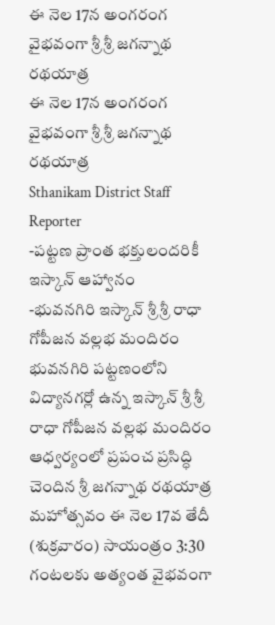ఈ నెల 17న అంగరంగ వైభవంగా శ్రీ శ్రీ జగన్నాథ రథయాత్ర
ఈ నెల 17న అంగరంగ వైభవంగా శ్రీ శ్రీ జగన్నాథ రథయాత్ర
Sthanikam District Staff Reporter
-పట్టణ ప్రాంత భక్తులందరికీ ఇస్కాన్ ఆహ్వానం
-భువనగిరి ఇస్కాన్ శ్రీ శ్రీ రాధా గోపీజన వల్లభ మందిరం
భువనగిరి పట్టణంలోని విద్యానగర్లో ఉన్న ఇస్కాన్ శ్రీ శ్రీ రాధా గోపీజన వల్లభ మందిరం ఆధ్వర్యంలో ప్రపంచ ప్రసిద్ధి చెందిన శ్రీ జగన్నాథ రథయాత్ర మహోత్సవం ఈ నెల 17వ తేదీ (శుక్రవారం) సాయంత్రం 3:30 గంటలకు అత్యంత వైభవంగా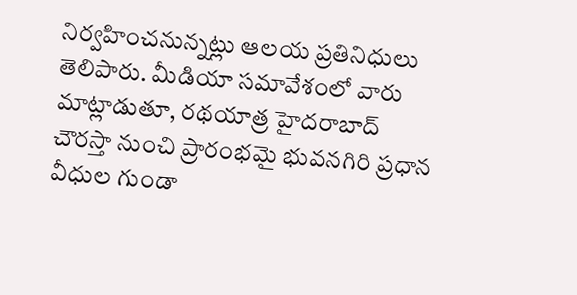నిర్వహించనున్నట్లు ఆలయ ప్రతినిధులు తెలిపారు. మీడియా సమావేశంలో వారు మాట్లాడుతూ, రథయాత్ర హైదరాబాద్ చౌరస్తా నుంచి ప్రారంభమై భువనగిరి ప్రధాన వీధుల గుండా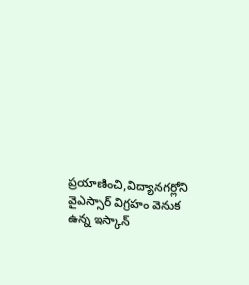ప్రయాణించి,విద్యానగర్లోని వైఎస్సార్ విగ్రహం వెనుక ఉన్న ఇస్కాన్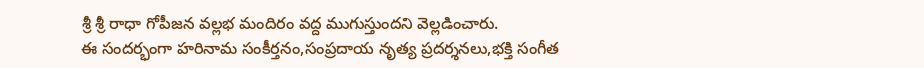శ్రీ శ్రీ రాధా గోపీజన వల్లభ మందిరం వద్ద ముగుస్తుందని వెల్లడించారు.
ఈ సందర్భంగా హరినామ సంకీర్తనం,సంప్రదాయ నృత్య ప్రదర్శనలు,భక్తి సంగీత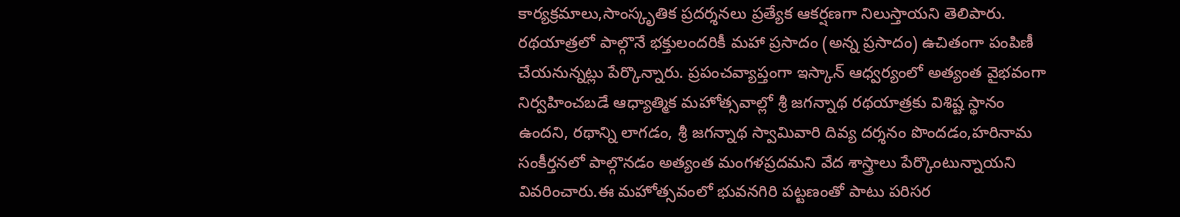కార్యక్రమాలు,సాంస్కృతిక ప్రదర్శనలు ప్రత్యేక ఆకర్షణగా నిలుస్తాయని తెలిపారు. రథయాత్రలో పాల్గొనే భక్తులందరికీ మహా ప్రసాదం (అన్న ప్రసాదం) ఉచితంగా పంపిణీ చేయనున్నట్లు పేర్కొన్నారు. ప్రపంచవ్యాప్తంగా ఇస్కాన్ ఆధ్వర్యంలో అత్యంత వైభవంగా నిర్వహించబడే ఆధ్యాత్మిక మహోత్సవాల్లో శ్రీ జగన్నాథ రథయాత్రకు విశిష్ట స్థానం ఉందని, రథాన్ని లాగడం, శ్రీ జగన్నాథ స్వామివారి దివ్య దర్శనం పొందడం,హరినామ సంకీర్తనలో పాల్గొనడం అత్యంత మంగళప్రదమని వేద శాస్త్రాలు పేర్కొంటున్నాయని వివరించారు.ఈ మహోత్సవంలో భువనగిరి పట్టణంతో పాటు పరిసర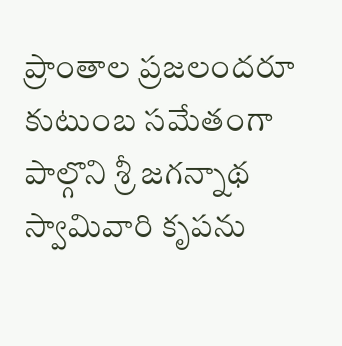ప్రాంతాల ప్రజలందరూ కుటుంబ సమేతంగా పాల్గొని శ్రీ జగన్నాథ స్వామివారి కృపను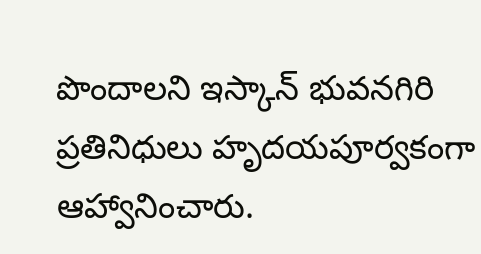పొందాలని ఇస్కాన్ భువనగిరి ప్రతినిధులు హృదయపూర్వకంగా ఆహ్వానించారు.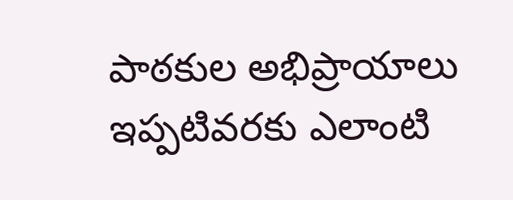పాఠకుల అభిప్రాయాలు
ఇప్పటివరకు ఎలాంటి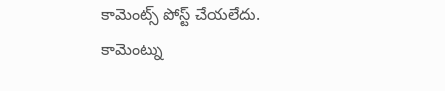కామెంట్స్ పోస్ట్ చేయలేదు.
కామెంట్ను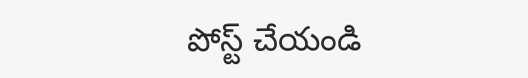పోస్ట్ చేయండి